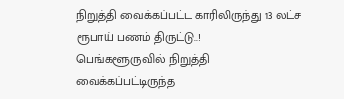நிறுத்தி வைக்கப்பட்ட காரிலிருந்து 13 லட்ச ரூபாய் பணம் திருட்டு..!
பெங்களூருவில் நிறுத்தி வைக்கப்பட்டிருந்த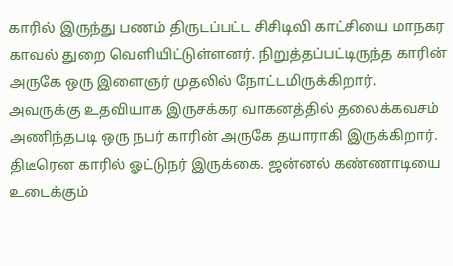காரில் இருந்து பணம் திருடப்பட்ட சிசிடிவி காட்சியை மாநகர காவல் துறை வெளியிட்டுள்ளனர். நிறுத்தப்பட்டிருந்த காரின் அருகே ஒரு இளைஞர் முதலில் நோட்டமிருக்கிறார்.
அவருக்கு உதவியாக இருசக்கர வாகனத்தில் தலைக்கவசம் அணிந்தபடி ஒரு நபர் காரின் அருகே தயாராகி இருக்கிறார். திடீரென காரில் ஓட்டுநர் இருக்கை. ஜன்னல் கண்ணாடியை உடைக்கும்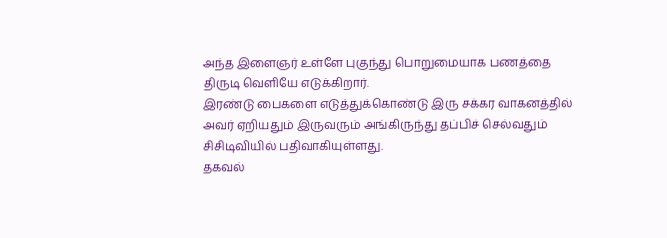அந்த இளைஞர் உள்ளே புகுந்து பொறுமையாக பணத்தை திருடி வெளியே எடுக்கிறார்.
இரண்டு பைகளை எடுத்துக்கொண்டு இரு சக்கர வாகனத்தில் அவர் ஏறியதும் இருவரும் அங்கிருந்து தப்பிச் செல்வதும் சிசிடிவியில் பதிவாகியுள்ளது.
தகவல்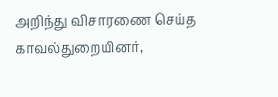அறிந்து விசாரணை செய்த காவல்துறையினர்,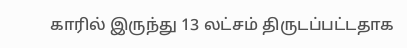காரில் இருந்து 13 லட்சம் திருடப்பட்டதாக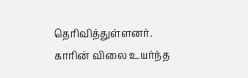தெரிவித்துள்ளனர். காரின் விலை உயர்ந்த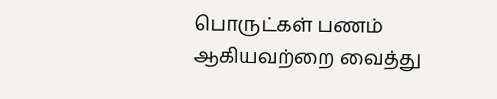பொருட்கள் பணம் ஆகியவற்றை வைத்து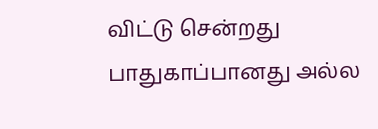விட்டு சென்றது பாதுகாப்பானது அல்ல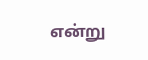என்று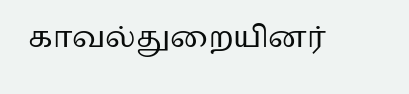காவல்துறையினர்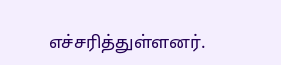எச்சரித்துள்ளனர்.